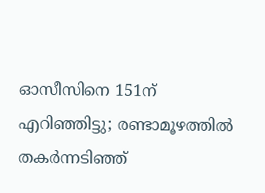ഓസീസിനെ 151ന് എറിഞ്ഞിട്ടു; രണ്ടാമൂഴത്തിൽ തകർന്നടിഞ്ഞ്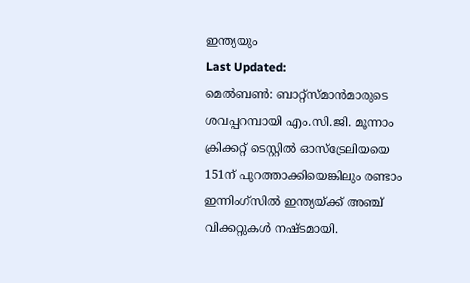ഇന്ത്യയും
Last Updated:
മെൽബൺ: ബാറ്റ്സ്മാൻമാരുടെ ശവപ്പറമ്പായി എം.സി.ജി. മൂന്നാം ക്രിക്കറ്റ് ടെസ്റ്റിൽ ഓസ്ട്രേലിയയെ 151ന് പുറത്താക്കിയെങ്കിലും രണ്ടാം ഇന്നിംഗ്സിൽ ഇന്ത്യയ്ക്ക് അഞ്ച് വിക്കറ്റുകൾ നഷ്ടമായി.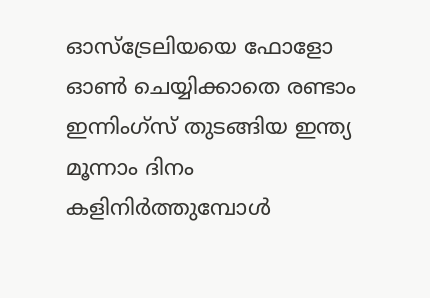ഓസ്ട്രേലിയയെ ഫോളോ ഓൺ ചെയ്യിക്കാതെ രണ്ടാം ഇന്നിംഗ്സ് തുടങ്ങിയ ഇന്ത്യ മൂന്നാം ദിനം കളിനിർത്തുമ്പോൾ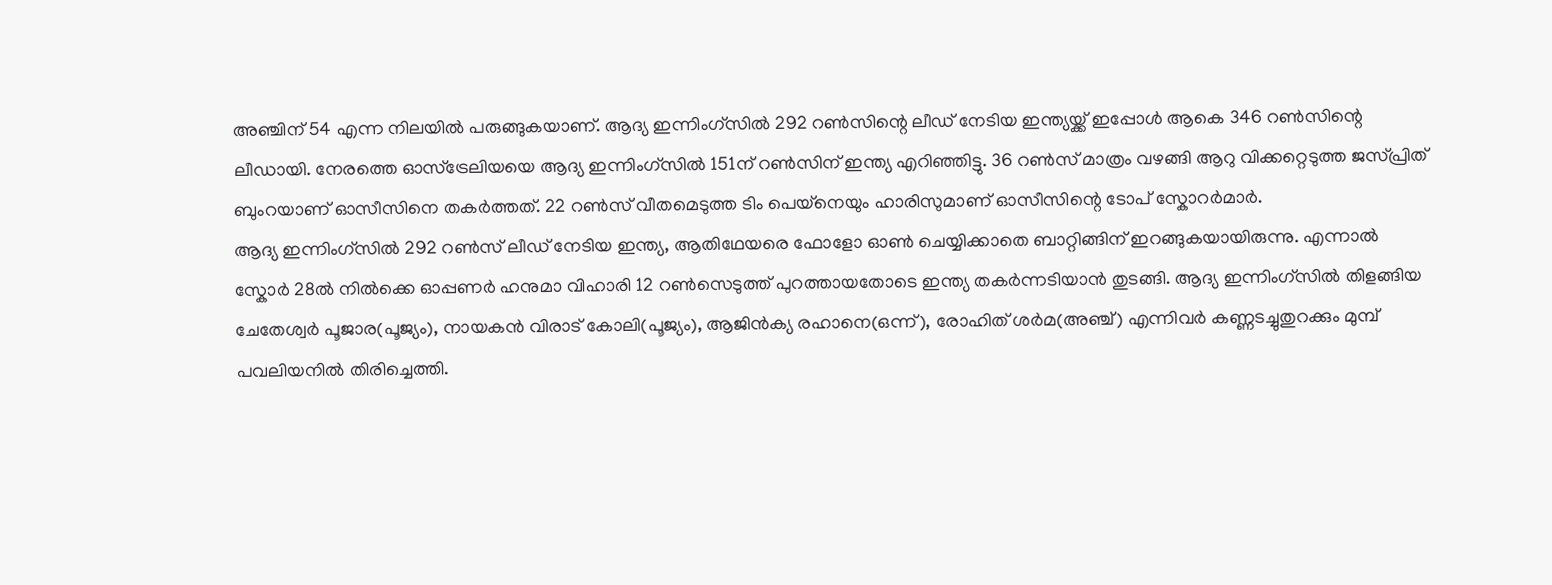അഞ്ചിന് 54 എന്ന നിലയിൽ പരുങ്ങുകയാണ്. ആദ്യ ഇന്നിംഗ്സിൽ 292 റൺസിന്റെ ലീഡ് നേടിയ ഇന്ത്യയ്ക്ക് ഇപ്പോൾ ആകെ 346 റൺസിന്റെ ലീഡായി. നേരത്തെ ഓസ്ട്രേലിയയെ ആദ്യ ഇന്നിംഗ്സിൽ 151ന് റൺസിന് ഇന്ത്യ എറിഞ്ഞിട്ടു. 36 റൺസ് മാത്രം വഴങ്ങി ആറു വിക്കറ്റെടുത്ത ജസ്പ്രിത് ബുംറയാണ് ഓസീസിനെ തകർത്തത്. 22 റൺസ് വീതമെടുത്ത ടിം പെയ്നെയും ഹാരിസുമാണ് ഓസീസിന്റെ ടോപ് സ്കോറർമാർ.
ആദ്യ ഇന്നിംഗ്സിൽ 292 റൺസ് ലീഡ് നേടിയ ഇന്ത്യ, ആതിഥേയരെ ഫോളോ ഓൺ ചെയ്യിക്കാതെ ബാറ്റിങ്ങിന് ഇറങ്ങുകയായിരുന്നു. എന്നാൽ സ്കോർ 28ൽ നിൽക്കെ ഓപ്പണർ ഹനുമാ വിഹാരി 12 റൺസെടുത്ത് പുറത്തായതോടെ ഇന്ത്യ തകർന്നടിയാൻ തുടങ്ങി. ആദ്യ ഇന്നിംഗ്സിൽ തിളങ്ങിയ ചേതേശ്വർ പൂജാര(പൂജ്യം), നായകൻ വിരാട് കോലി(പൂജ്യം), ആജിൻക്യ രഹാനെ(ഒന്ന്), രോഹിത് ശർമ(അഞ്ച്) എന്നിവർ കണ്ണടച്ചുതുറക്കും മുമ്പ് പവലിയനിൽ തിരിച്ചെത്തി.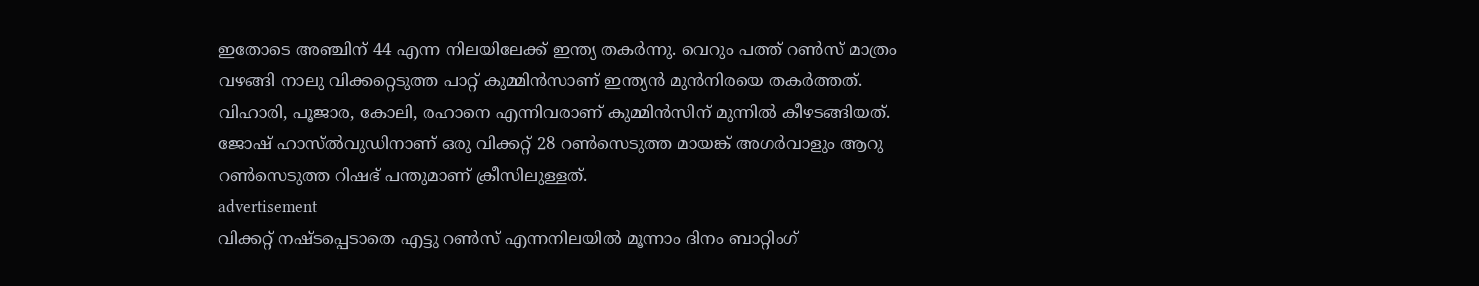ഇതോടെ അഞ്ചിന് 44 എന്ന നിലയിലേക്ക് ഇന്ത്യ തകർന്നു. വെറും പത്ത് റൺസ് മാത്രം വഴങ്ങി നാലു വിക്കറ്റെടുത്ത പാറ്റ് കുമ്മിൻസാണ് ഇന്ത്യൻ മുൻനിരയെ തകർത്തത്. വിഹാരി, പൂജാര, കോലി, രഹാനെ എന്നിവരാണ് കുമ്മിൻസിന് മുന്നിൽ കീഴടങ്ങിയത്. ജോഷ് ഹാസ്ൽവുഡിനാണ് ഒരു വിക്കറ്റ് 28 റൺസെടുത്ത മായങ്ക് അഗർവാളും ആറു റൺസെടുത്ത റിഷഭ് പന്തുമാണ് ക്രീസിലുള്ളത്.
advertisement
വിക്കറ്റ് നഷ്ടപ്പെടാതെ എട്ടു റൺസ് എന്നനിലയിൽ മൂന്നാം ദിനം ബാറ്റിംഗ്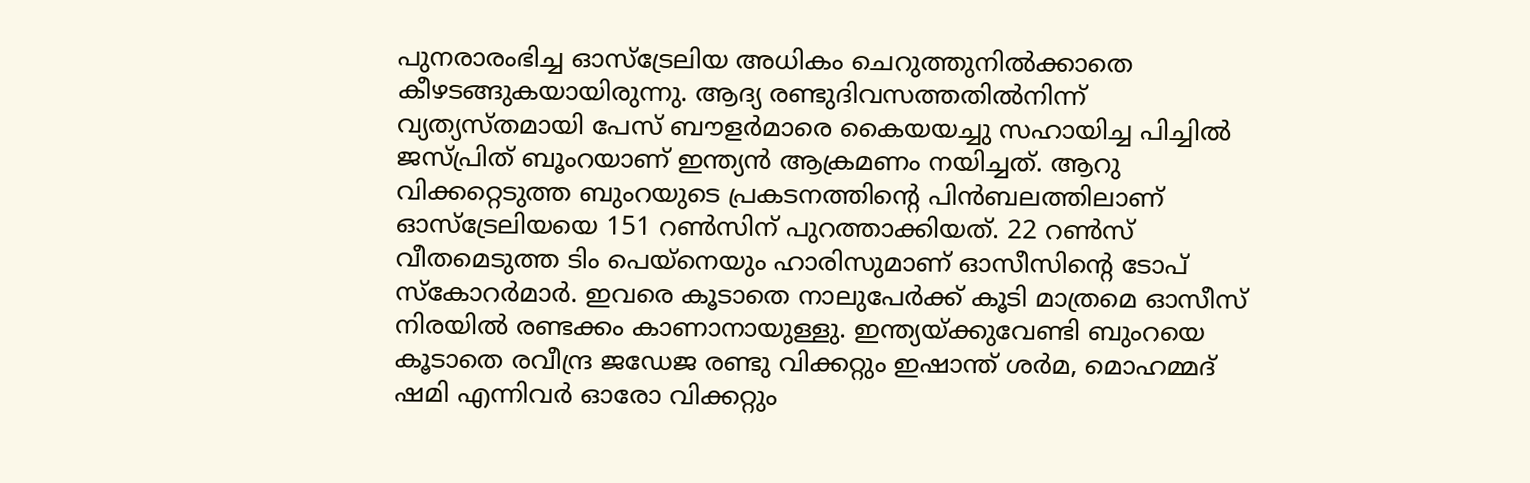പുനരാരംഭിച്ച ഓസ്ട്രേലിയ അധികം ചെറുത്തുനിൽക്കാതെ കീഴടങ്ങുകയായിരുന്നു. ആദ്യ രണ്ടുദിവസത്തതിൽനിന്ന് വ്യത്യസ്തമായി പേസ് ബൗളർമാരെ കൈയയച്ചു സഹായിച്ച പിച്ചിൽ ജസ്പ്രിത് ബൂംറയാണ് ഇന്ത്യൻ ആക്രമണം നയിച്ചത്. ആറു വിക്കറ്റെടുത്ത ബുംറയുടെ പ്രകടനത്തിന്റെ പിൻബലത്തിലാണ് ഓസ്ട്രേലിയയെ 151 റൺസിന് പുറത്താക്കിയത്. 22 റൺസ് വീതമെടുത്ത ടിം പെയ്നെയും ഹാരിസുമാണ് ഓസീസിന്റെ ടോപ് സ്കോറർമാർ. ഇവരെ കൂടാതെ നാലുപേർക്ക് കൂടി മാത്രമെ ഓസീസ് നിരയിൽ രണ്ടക്കം കാണാനായുള്ളു. ഇന്ത്യയ്ക്കുവേണ്ടി ബുംറയെ കൂടാതെ രവീന്ദ്ര ജഡേജ രണ്ടു വിക്കറ്റും ഇഷാന്ത് ശർമ, മൊഹമ്മദ് ഷമി എന്നിവർ ഓരോ വിക്കറ്റും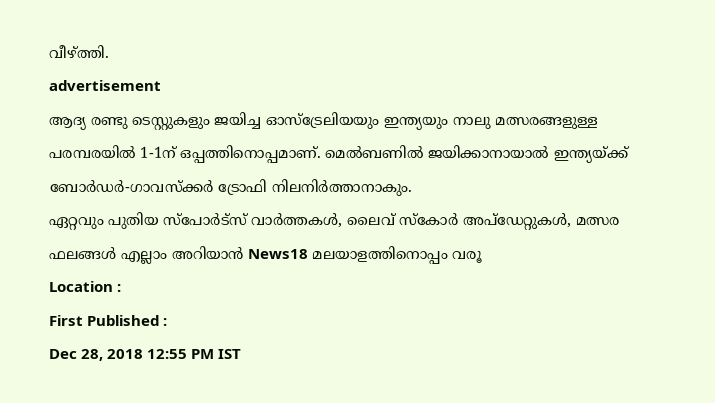വീഴ്ത്തി.
advertisement
ആദ്യ രണ്ടു ടെസ്റ്റുകളും ജയിച്ച ഓസ്ട്രേലിയയും ഇന്ത്യയും നാലു മത്സരങ്ങളുള്ള പരമ്പരയിൽ 1-1ന് ഒപ്പത്തിനൊപ്പമാണ്. മെൽബണിൽ ജയിക്കാനായാൽ ഇന്ത്യയ്ക്ക് ബോർഡർ-ഗാവസ്ക്കർ ട്രോഫി നിലനിർത്താനാകും.
ഏറ്റവും പുതിയ സ്പോർട്സ് വാർത്തകൾ, ലൈവ് സ്കോർ അപ്ഡേറ്റുകൾ, മത്സര ഫലങ്ങൾ എല്ലാം അറിയാൻ News18 മലയാളത്തിനൊപ്പം വരൂ
Location :
First Published :
Dec 28, 2018 12:55 PM IST